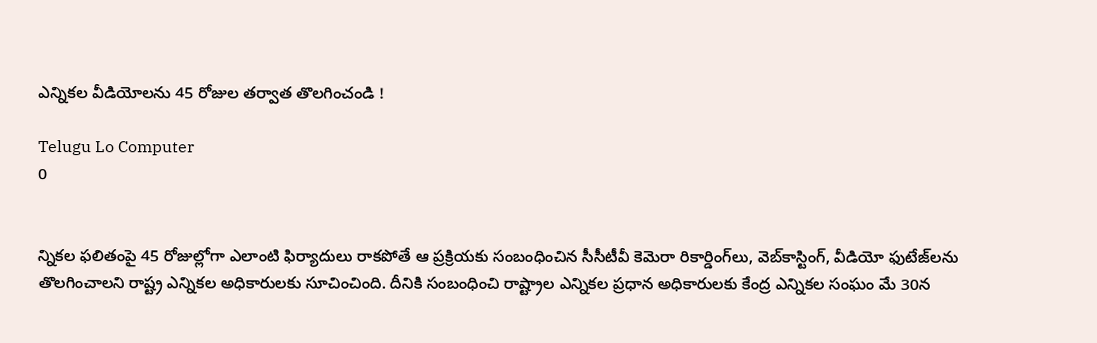ఎన్నికల వీడియోలను 45 రోజుల తర్వాత తొలగించండి !

Telugu Lo Computer
0


న్నికల ఫలితంపై 45 రోజుల్లోగా ఎలాంటి ఫిర్యాదులు రాకపోతే ఆ ప్రక్రియకు సంబంధించిన సీసీటీవీ కెమెరా రికార్డింగ్‌లు, వెబ్‌కాస్టింగ్‌, వీడియో ఫుటేజ్‌లను తొలగించాలని రాష్ట్ర ఎన్నికల అధికారులకు సూచించింది. దీనికి సంబంధించి రాష్ట్రాల ఎన్నికల ప్రధాన అధికారులకు కేంద్ర ఎన్నికల సంఘం మే 30న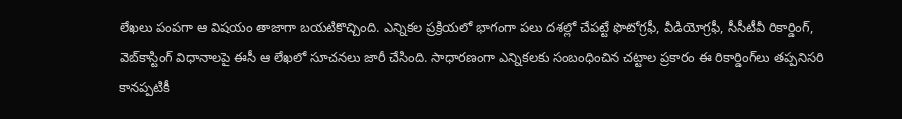లేఖలు పంపగా ఆ విషయం తాజాగా బయటికొచ్చింది. ఎన్నికల ప్రక్రియలో భాగంగా పలు దశల్లో చేపట్టే ఫొటోగ్రఫీ, వీడియోగ్రఫీ, సీసీటీవీ రికార్డింగ్‌, వెబ్‌కాస్టింగ్‌ విధానాలపై ఈసీ ఆ లేఖలో సూచనలు జారీ చేసింది. సాధారణంగా ఎన్నికలకు సంబంధించిన చట్టాల ప్రకారం ఈ రికార్డింగ్‌లు తప్పనిసరి కానప్పటికీ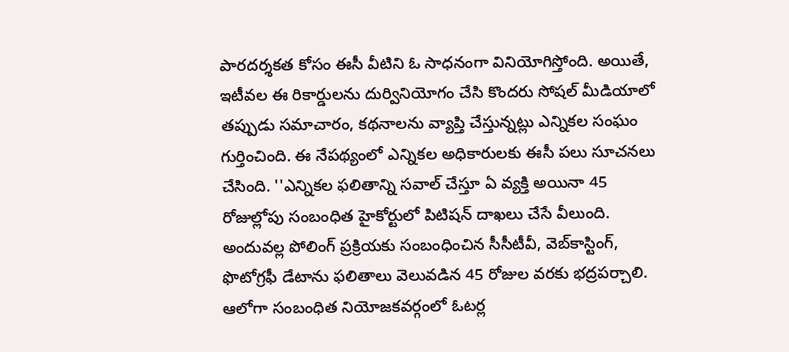పారదర్శకత కోసం ఈసీ వీటిని ఓ సాధనంగా వినియోగిస్తోంది. అయితే, ఇటీవల ఈ రికార్డులను దుర్వినియోగం చేసి కొందరు సోషల్‌ మీడియాలో తప్పుడు సమాచారం, కథనాలను వ్యాప్తి చేస్తున్నట్లు ఎన్నికల సంఘం గుర్తించింది. ఈ నేపథ్యంలో ఎన్నికల అధికారులకు ఈసీ పలు సూచనలు చేసింది. ''ఎన్నికల ఫలితాన్ని సవాల్‌ చేస్తూ ఏ వ్యక్తి అయినా 45 రోజుల్లోపు సంబంధిత హైకోర్టులో పిటిషన్‌ దాఖలు చేసే వీలుంది. అందువల్ల పోలింగ్‌ ప్రక్రియకు సంబంధించిన సీసీటీవీ, వెబ్‌కాస్టింగ్‌, ఫొటోగ్రఫీ డేటాను ఫలితాలు వెలువడిన 45 రోజుల వరకు భద్రపర్చాలి. ఆలోగా సంబంధిత నియోజకవర్గంలో ఓటర్ల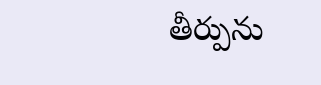తీర్పును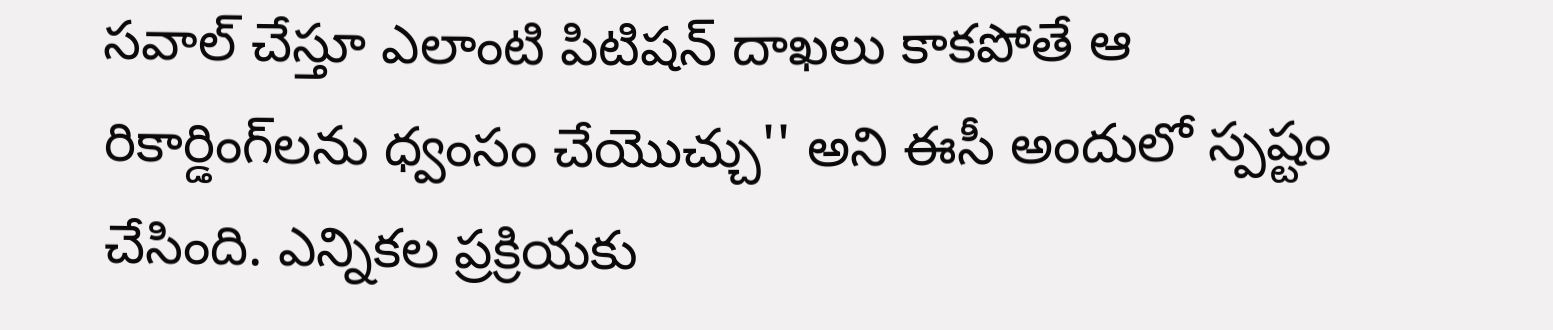సవాల్‌ చేస్తూ ఎలాంటి పిటిషన్‌ దాఖలు కాకపోతే ఆ రికార్డింగ్‌లను ధ్వంసం చేయొచ్చు'' అని ఈసీ అందులో స్పష్టం చేసింది. ఎన్నికల ప్రక్రియకు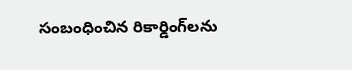సంబంధించిన రికార్డింగ్‌లను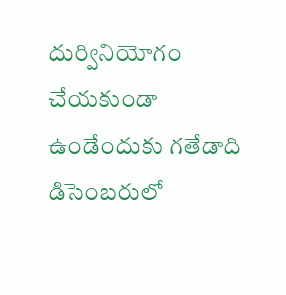దుర్వినియోగం చేయకుండా ఉండేందుకు గతేడాది డిసెంబరులో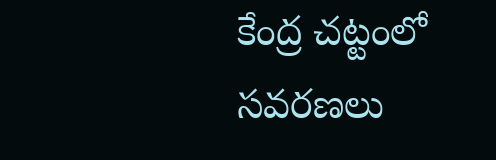కేంద్ర చట్టంలో సవరణలు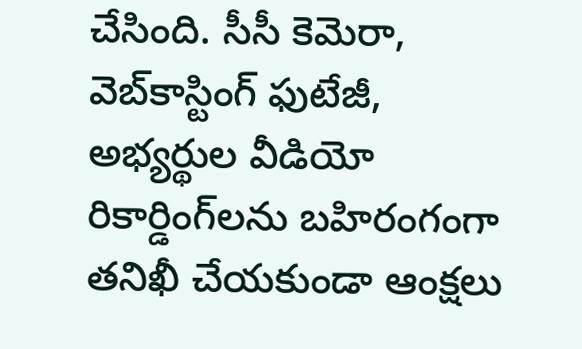చేసింది. సీసీ కెమెరా, వెబ్‌కాస్టింగ్‌ ఫుటేజీ, అభ్యర్థుల వీడియో రికార్డింగ్‌లను బహిరంగంగా తనిఖీ చేయకుండా ఆంక్షలు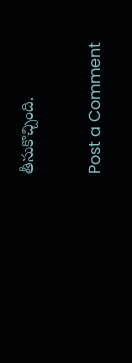తీసుకొచ్చింది.

Post a Comment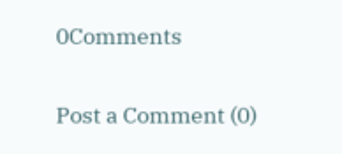0Comments

Post a Comment (0)